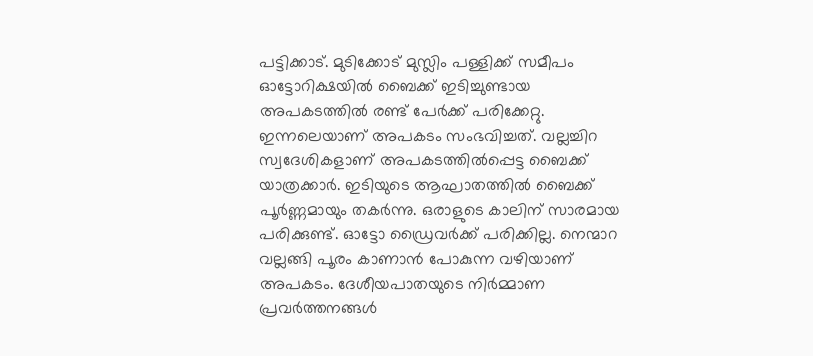പട്ടിക്കാട്. മുടിക്കോട് മുസ്ലിം പള്ളിക്ക് സമീപം ഓട്ടോറിക്ഷയിൽ ബൈക്ക് ഇടിച്ചുണ്ടായ അപകടത്തിൽ രണ്ട് പേർക്ക് പരിക്കേറ്റു. ഇന്നലെയാണ് അപകടം സംഭവിച്ചത്. വല്ലച്ചിറ സ്വദേശികളാണ് അപകടത്തിൽപ്പെട്ട ബൈക്ക് യാത്രക്കാർ. ഇടിയുടെ ആഘാതത്തിൽ ബൈക്ക് പൂർണ്ണമായും തകർന്നു. ഒരാളുടെ കാലിന് സാരമായ പരിക്കുണ്ട്. ഓട്ടോ ഡ്രൈവർക്ക് പരിക്കില്ല. നെന്മാറ വല്ലങ്ങി പൂരം കാണാൻ പോകുന്ന വഴിയാണ് അപകടം. ദേശീയപാതയുടെ നിർമ്മാണ പ്രവർത്തനങ്ങൾ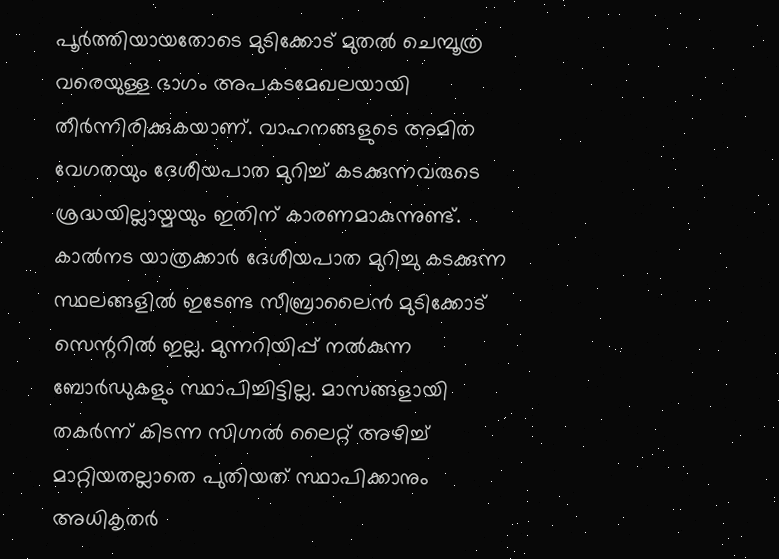പൂർത്തിയായതോടെ മുടിക്കോട് മുതൽ ചെമ്പൂത്ര വരെയുള്ള ഭാഗം അപകടമേഖലയായി തീർന്നിരിക്കുകയാണ്. വാഹനങ്ങളുടെ അമിത വേഗതയും ദേശീയപാത മുറിച്ച് കടക്കുന്നവരുടെ ശ്രദ്ധയില്ലായ്മയും ഇതിന് കാരണമാകുന്നുണ്ട്. കാൽനട യാത്രക്കാർ ദേശീയപാത മുറിച്ചു കടക്കുന്ന സ്ഥലങ്ങളിൽ ഇടേണ്ട സീബ്രാലൈൻ മുടിക്കോട് സെന്ററിൽ ഇല്ല. മുന്നറിയിപ്പ് നൽകുന്ന ബോർഡുകളും സ്ഥാപിച്ചിട്ടില്ല. മാസങ്ങളായി തകർന്ന് കിടന്ന സിഗ്നൽ ലൈറ്റ് അഴിച്ച് മാറ്റിയതല്ലാതെ പുതിയത് സ്ഥാപിക്കാനും അധികൃതർ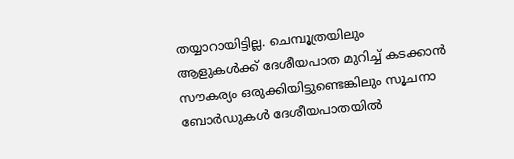തയ്യാറായിട്ടില്ല. ചെമ്പൂത്രയിലും ആളുകൾക്ക് ദേശീയപാത മുറിച്ച് കടക്കാൻ സൗകര്യം ഒരുക്കിയിട്ടുണ്ടെങ്കിലും സൂചനാ ബോർഡുകൾ ദേശീയപാതയിൽ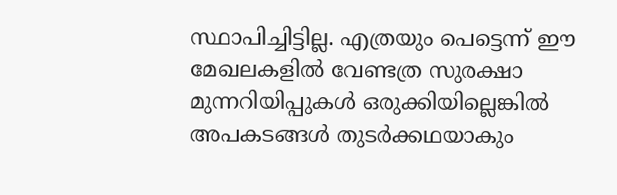സ്ഥാപിച്ചിട്ടില്ല. എത്രയും പെട്ടെന്ന് ഈ മേഖലകളിൽ വേണ്ടത്ര സുരക്ഷാ മുന്നറിയിപ്പുകൾ ഒരുക്കിയില്ലെങ്കിൽ അപകടങ്ങൾ തുടർക്കഥയാകും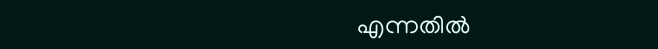എന്നതിൽ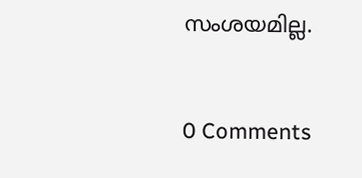സംശയമില്ല.


0 Comments